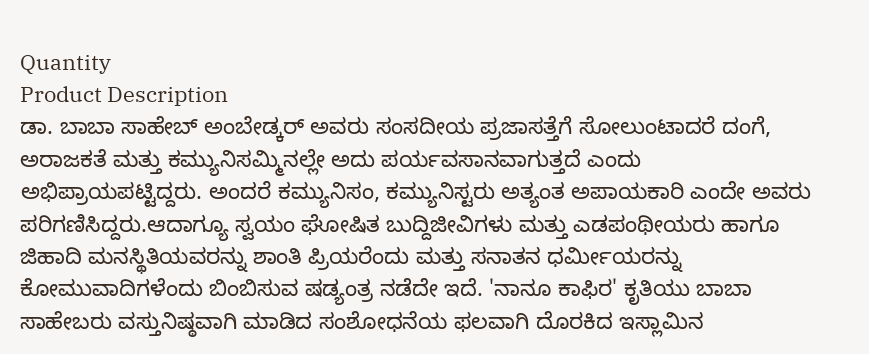Quantity
Product Description
ಡಾ. ಬಾಬಾ ಸಾಹೇಬ್ ಅಂಬೇಡ್ಕರ್ ಅವರು ಸಂಸದೀಯ ಪ್ರಜಾಸತ್ತೆಗೆ ಸೋಲುಂಟಾದರೆ ದಂಗೆ, ಅರಾಜಕತೆ ಮತ್ತು ಕಮ್ಯುನಿಸಮ್ಮಿನಲ್ಲೇ ಅದು ಪರ್ಯವಸಾನವಾಗುತ್ತದೆ ಎಂದು ಅಭಿಪ್ರಾಯಪಟ್ಟಿದ್ದರು. ಅಂದರೆ ಕಮ್ಯುನಿಸಂ, ಕಮ್ಯುನಿಸ್ಟರು ಅತ್ಯಂತ ಅಪಾಯಕಾರಿ ಎಂದೇ ಅವರು ಪರಿಗಣಿಸಿದ್ದರು.ಆದಾಗ್ಯೂ ಸ್ವಯಂ ಘೋಷಿತ ಬುದ್ದಿಜೀವಿಗಳು ಮತ್ತು ಎಡಪಂಥೀಯರು ಹಾಗೂ ಜಿಹಾದಿ ಮನಸ್ಥಿತಿಯವರನ್ನು ಶಾಂತಿ ಪ್ರಿಯರೆಂದು ಮತ್ತು ಸನಾತನ ಧರ್ಮೀಯರನ್ನು ಕೋಮುವಾದಿಗಳೆಂದು ಬಿಂಬಿಸುವ ಷಡ್ಯಂತ್ರ ನಡೆದೇ ಇದೆ. 'ನಾನೂ ಕಾಫಿರ' ಕೃತಿಯು ಬಾಬಾ ಸಾಹೇಬರು ವಸ್ತುನಿಷ್ಠವಾಗಿ ಮಾಡಿದ ಸಂಶೋಧನೆಯ ಫಲವಾಗಿ ದೊರಕಿದ ಇಸ್ಲಾಮಿನ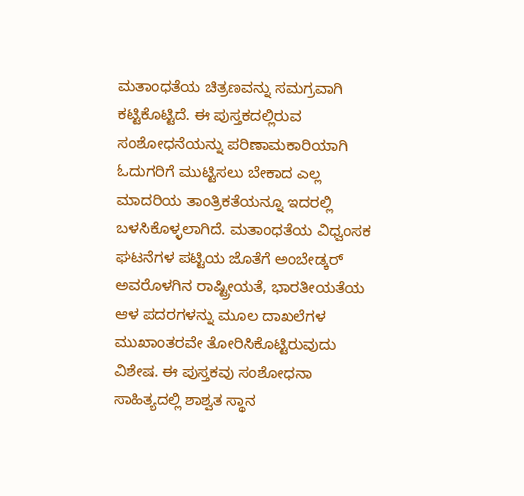ಮತಾಂಧತೆಯ ಚಿತ್ರಣವನ್ನು ಸಮಗ್ರವಾಗಿ ಕಟ್ಟಿಕೊಟ್ಟಿದೆ. ಈ ಪುಸ್ತಕದಲ್ಲಿರುವ ಸಂಶೋಧನೆಯನ್ನು ಪರಿಣಾಮಕಾರಿಯಾಗಿ ಓದುಗರಿಗೆ ಮುಟ್ಟಿಸಲು ಬೇಕಾದ ಎಲ್ಲ ಮಾದರಿಯ ತಾಂತ್ರಿಕತೆಯನ್ನೂ ಇದರಲ್ಲಿ ಬಳಸಿಕೊಳ್ಳಲಾಗಿದೆ. ಮತಾಂಧತೆಯ ವಿಧ್ವಂಸಕ ಘಟನೆಗಳ ಪಟ್ಟಿಯ ಜೊತೆಗೆ ಅಂಬೇಡ್ಕರ್ ಅವರೊಳಗಿನ ರಾಷ್ಟ್ರೀಯತೆ, ಭಾರತೀಯತೆಯ ಆಳ ಪದರಗಳನ್ನು ಮೂಲ ದಾಖಲೆಗಳ ಮುಖಾಂತರವೇ ತೋರಿಸಿಕೊಟ್ಟಿರುವುದು ವಿಶೇಷ. ಈ ಪುಸ್ತಕವು ಸಂಶೋಧನಾ ಸಾಹಿತ್ಯದಲ್ಲಿ ಶಾಶ್ವತ ಸ್ಥಾನ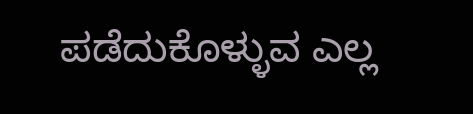ಪಡೆದುಕೊಳ್ಳುವ ಎಲ್ಲ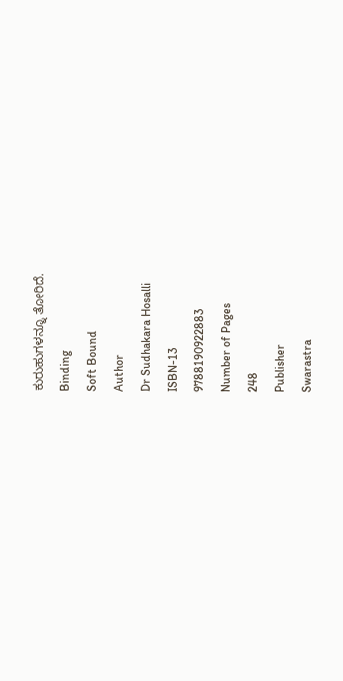ಕುರುಹುಗಳನ್ನೂ ತೋರಿದೆ.
Binding
Soft Bound
Author
Dr Sudhakara Hosalli
ISBN-13
9788190922883
Number of Pages
248
Publisher
Swarastra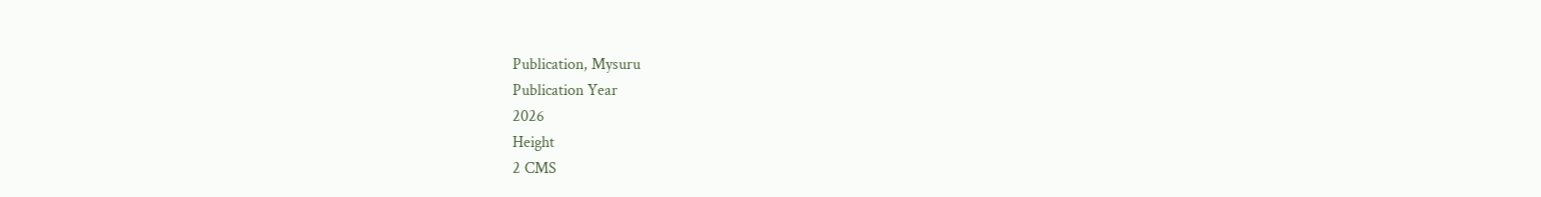Publication, Mysuru
Publication Year
2026
Height
2 CMS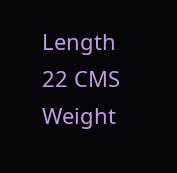Length
22 CMS
Weight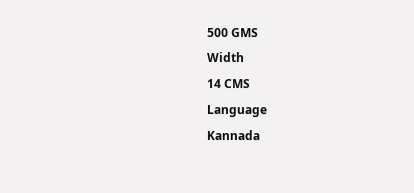500 GMS
Width
14 CMS
Language
Kannada